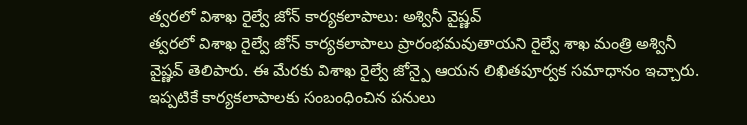త్వరలో విశాఖ రైల్వే జోన్ కార్యకలాపాలు: అశ్వినీ వైష్ణవ్
త్వరలో విశాఖ రైల్వే జోన్ కార్యకలాపాలు ప్రారంభమవుతాయని రైల్వే శాఖ మంత్రి అశ్వినీ వైష్ణవ్ తెలిపారు. ఈ మేరకు విశాఖ రైల్వే జోన్పై ఆయన లిఖితపూర్వక సమాధానం ఇచ్చారు. ఇప్పటికే కార్యకలాపాలకు సంబంధించిన పనులు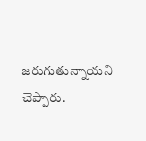జరుగుతున్నాయని చెప్పారు.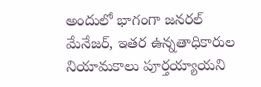అందులో భాగంగా జనరల్ మేనేజర్, ఇతర ఉన్నతాధికారుల నియామకాలు పూర్తయ్యాయని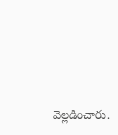వెల్లడించారు.